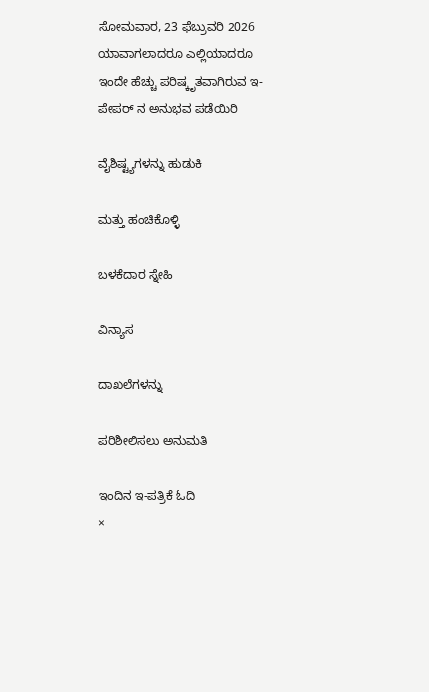ಸೋಮವಾರ, 23 ಫೆಬ್ರುವರಿ 2026
ಯಾವಾಗಲಾದರೂ ಎಲ್ಲಿಯಾದರೂ
ಇಂದೇ ಹೆಚ್ಚು ಪರಿಷ್ಕೃತವಾಗಿರುವ ಇ-ಪೇಪರ್ ನ ಅನುಭವ ಪಡೆಯಿರಿ

ವೈಶಿಷ್ಟ್ಯಗಳನ್ನು ಹುಡುಕಿ

ಮತ್ತು ಹಂಚಿಕೊಳ್ಳಿ

ಬಳಕೆದಾರ ಸ್ನೇಹಿ

ವಿನ್ಯಾಸ

ದಾಖಲೆಗಳನ್ನು

ಪರಿಶೀಲಿಸಲು ಅನುಮತಿ

ಇಂದಿನ ಇ-ಪತ್ರಿಕೆ ಓದಿ
×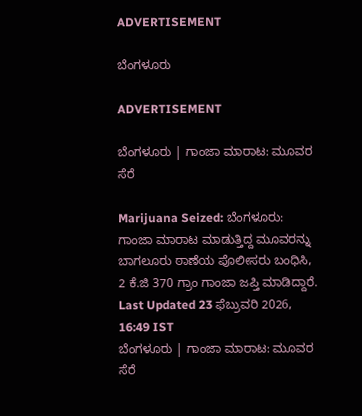ADVERTISEMENT

ಬೆಂಗಳೂರು

ADVERTISEMENT

ಬೆಂಗಳೂರು | ಗಾಂಜಾ ಮಾರಾಟ: ಮೂವರ ಸೆರೆ

Marijuana Seized: ಬೆಂಗಳೂರು: ಗಾಂಜಾ ಮಾರಾಟ ಮಾಡುತ್ತಿದ್ದ ಮೂವರನ್ನು ಬಾಗಲೂರು ಠಾಣೆಯ ಪೊಲೀಸರು ಬಂಧಿಸಿ, 2 ಕೆ.ಜಿ 370 ಗ್ರಾಂ ಗಾಂಜಾ ಜಪ್ತಿ ಮಾಡಿದ್ದಾರೆ.
Last Updated 23 ಫೆಬ್ರುವರಿ 2026, 16:49 IST
ಬೆಂಗಳೂರು | ಗಾಂಜಾ ಮಾರಾಟ: ಮೂವರ ಸೆರೆ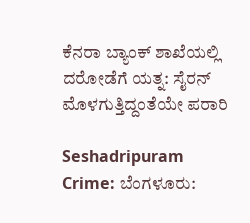ಕೆನರಾ ಬ್ಯಾಂಕ್‌ ಶಾಖೆಯಲ್ಲಿ ದರೋಡೆಗೆ ಯತ್ನ: ಸೈರನ್‌ ಮೊಳಗುತ್ತಿದ್ದಂತೆಯೇ ಪರಾರಿ

Seshadripuram Crime: ಬೆಂಗಳೂರು: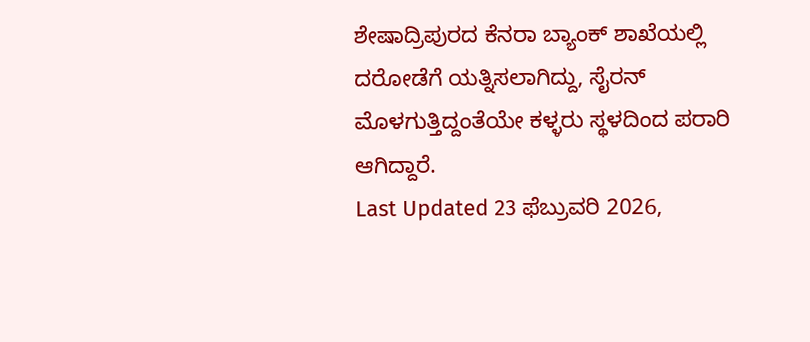ಶೇಷಾದ್ರಿಪುರದ ಕೆನರಾ ಬ್ಯಾಂಕ್‌ ಶಾಖೆಯಲ್ಲಿ ದರೋಡೆಗೆ ಯತ್ನಿಸಲಾಗಿದ್ದು, ಸೈರನ್‌ ಮೊಳಗುತ್ತಿದ್ದಂತೆಯೇ ಕಳ್ಳರು ಸ್ಥಳದಿಂದ ಪರಾರಿ ಆಗಿದ್ದಾರೆ.
Last Updated 23 ಫೆಬ್ರುವರಿ 2026,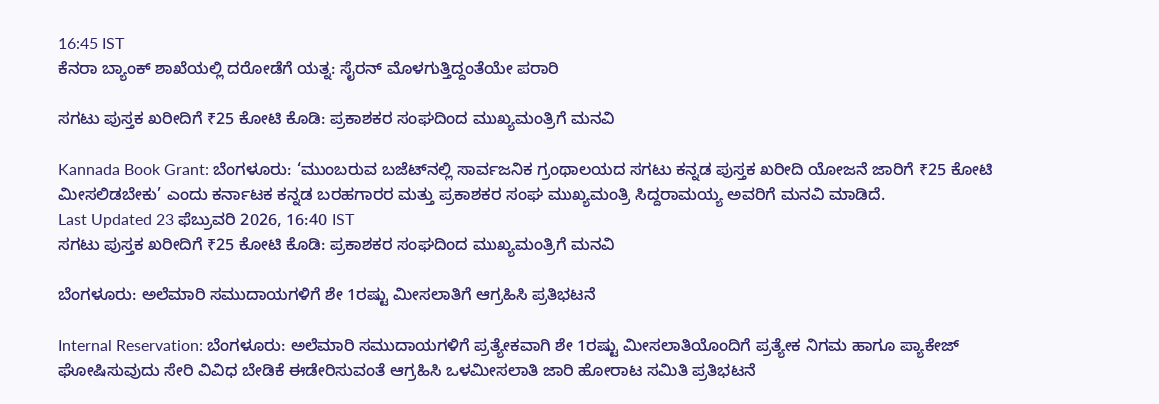16:45 IST
ಕೆನರಾ ಬ್ಯಾಂಕ್‌ ಶಾಖೆಯಲ್ಲಿ ದರೋಡೆಗೆ ಯತ್ನ: ಸೈರನ್‌ ಮೊಳಗುತ್ತಿದ್ದಂತೆಯೇ ಪರಾರಿ

ಸಗಟು ಪುಸ್ತಕ ಖರೀದಿಗೆ ₹25 ಕೋಟಿ ಕೊಡಿ: ಪ್ರಕಾಶಕರ ಸಂಘದಿಂದ ಮುಖ್ಯಮಂತ್ರಿಗೆ ಮನವಿ

Kannada Book Grant: ಬೆಂಗಳೂರು: ‘ಮುಂಬರುವ ಬಜೆಟ್‌ನಲ್ಲಿ ಸಾರ್ವಜನಿಕ ಗ್ರಂಥಾಲಯದ ಸಗಟು ಕನ್ನಡ ಪುಸ್ತಕ ಖರೀದಿ ಯೋಜನೆ ಜಾರಿಗೆ ₹25 ಕೋಟಿ ಮೀಸಲಿಡಬೇಕು’ ಎಂದು ಕರ್ನಾಟಕ ಕನ್ನಡ ಬರಹಗಾರರ ಮತ್ತು ಪ್ರಕಾಶಕರ ಸಂಘ ಮುಖ್ಯಮಂತ್ರಿ ಸಿದ್ದರಾಮಯ್ಯ ಅವರಿಗೆ ಮನವಿ ಮಾಡಿದೆ.
Last Updated 23 ಫೆಬ್ರುವರಿ 2026, 16:40 IST
ಸಗಟು ಪುಸ್ತಕ ಖರೀದಿಗೆ ₹25 ಕೋಟಿ ಕೊಡಿ: ಪ್ರಕಾಶಕರ ಸಂಘದಿಂದ ಮುಖ್ಯಮಂತ್ರಿಗೆ ಮನವಿ

ಬೆಂಗಳೂರು: ಅಲೆಮಾರಿ ಸಮುದಾಯಗಳಿಗೆ ಶೇ 1ರಷ್ಟು ಮೀಸಲಾತಿಗೆ ಆಗ್ರಹಿಸಿ ಪ್ರತಿಭಟನೆ

Internal Reservation: ಬೆಂಗಳೂರು: ಅಲೆಮಾರಿ ಸಮುದಾಯಗಳಿಗೆ ಪ್ರತ್ಯೇಕವಾಗಿ ಶೇ 1ರಷ್ಟು ಮೀಸಲಾತಿಯೊಂದಿಗೆ ಪ್ರತ್ಯೇಕ ನಿಗಮ ಹಾಗೂ ಪ್ಯಾಕೇಜ್ ಘೋಷಿಸುವುದು ಸೇರಿ ವಿವಿಧ ಬೇಡಿಕೆ ಈಡೇರಿಸುವಂತೆ ಆಗ್ರಹಿಸಿ ಒಳಮೀಸಲಾತಿ ಜಾರಿ ಹೋರಾಟ ಸಮಿತಿ ಪ್ರತಿಭಟನೆ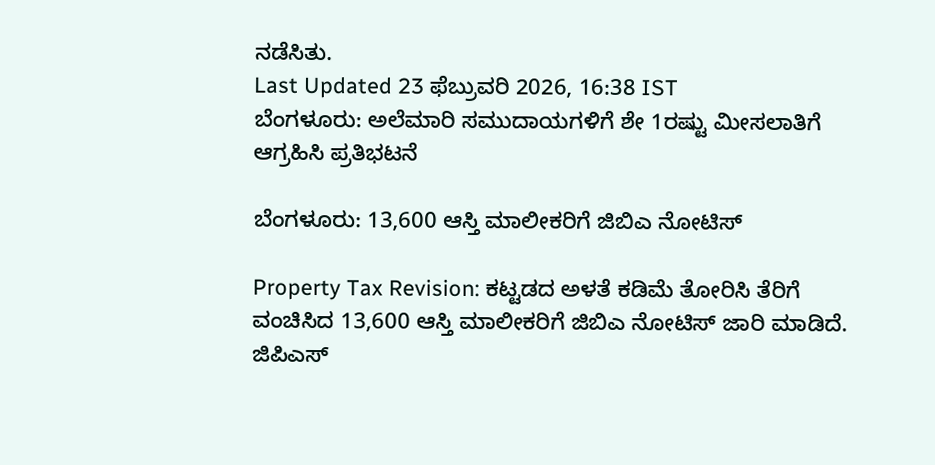ನಡೆಸಿತು.
Last Updated 23 ಫೆಬ್ರುವರಿ 2026, 16:38 IST
ಬೆಂಗಳೂರು: ಅಲೆಮಾರಿ ಸಮುದಾಯಗಳಿಗೆ ಶೇ 1ರಷ್ಟು ಮೀಸಲಾತಿಗೆ ಆಗ್ರಹಿಸಿ ಪ್ರತಿಭಟನೆ

ಬೆಂಗಳೂರು: 13,600 ಆಸ್ತಿ ಮಾಲೀಕರಿಗೆ ಜಿಬಿಎ ನೋಟಿಸ್‌

Property Tax Revision: ಕಟ್ಟಡದ ಅಳತೆ ಕಡಿಮೆ ತೋರಿಸಿ ತೆರಿಗೆ ವಂಚಿಸಿದ 13,600 ಆಸ್ತಿ ಮಾಲೀಕರಿಗೆ ಜಿಬಿಎ ನೋಟಿಸ್ ಜಾರಿ ಮಾಡಿದೆ. ಜಿಪಿಎಸ್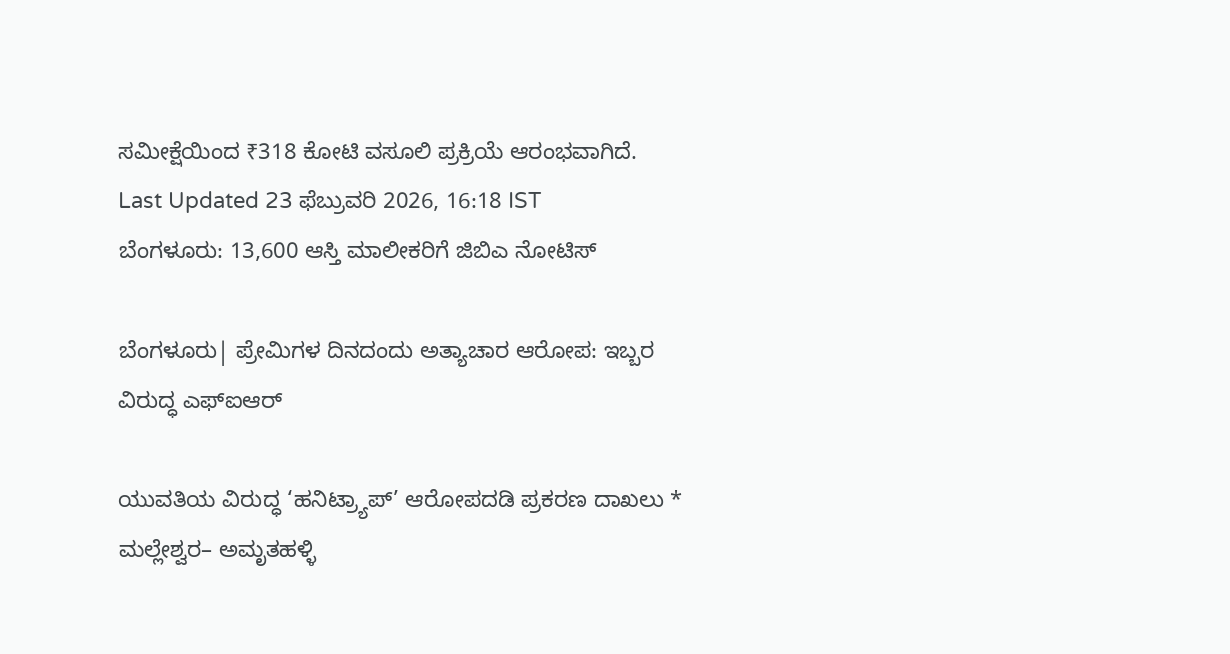ಸಮೀಕ್ಷೆಯಿಂದ ₹318 ಕೋಟಿ ವಸೂಲಿ ಪ್ರಕ್ರಿಯೆ ಆರಂಭವಾಗಿದೆ.
Last Updated 23 ಫೆಬ್ರುವರಿ 2026, 16:18 IST
ಬೆಂಗಳೂರು: 13,600 ಆಸ್ತಿ ಮಾಲೀಕರಿಗೆ ಜಿಬಿಎ ನೋಟಿಸ್‌

ಬೆಂಗಳೂರು| ಪ್ರೇಮಿಗಳ ದಿನದಂದು ಅತ್ಯಾಚಾರ ಆರೋಪ: ಇಬ್ಬರ ವಿರುದ್ಧ ಎಫ್ಐಆರ್

ಯುವತಿಯ ವಿರುದ್ಧ ‘ಹನಿಟ್ರ್ಯಾಪ್’ ಆರೋಪದಡಿ ಪ್ರಕರಣ ದಾಖಲು * ಮಲ್ಲೇಶ್ವರ– ಅಮೃತಹಳ್ಳಿ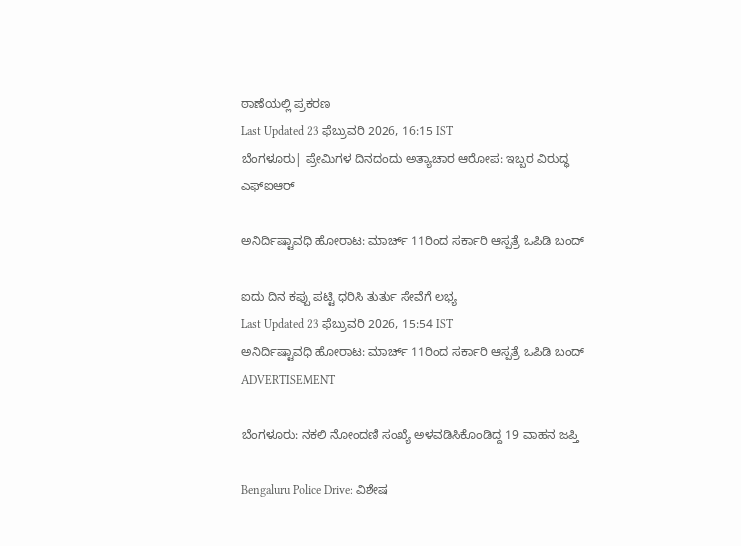ಠಾಣೆಯಲ್ಲಿ ಪ್ರಕರಣ
Last Updated 23 ಫೆಬ್ರುವರಿ 2026, 16:15 IST
ಬೆಂಗಳೂರು| ಪ್ರೇಮಿಗಳ ದಿನದಂದು ಅತ್ಯಾಚಾರ ಆರೋಪ: ಇಬ್ಬರ ವಿರುದ್ಧ ಎಫ್ಐಆರ್

ಅನಿರ್ದಿಷ್ಟಾವಧಿ ಹೋರಾಟ: ಮಾರ್ಚ್‌ 11ರಿಂದ ಸರ್ಕಾರಿ ಆಸ್ಪತ್ರೆ ಒಪಿಡಿ ಬಂದ್‌

ಐದು ದಿನ ಕಪ್ಪು ಪಟ್ಟಿ ಧರಿಸಿ ತುರ್ತು ಸೇವೆಗೆ ಲಭ್ಯ
Last Updated 23 ಫೆಬ್ರುವರಿ 2026, 15:54 IST
ಅನಿರ್ದಿಷ್ಟಾವಧಿ ಹೋರಾಟ: ಮಾರ್ಚ್‌ 11ರಿಂದ ಸರ್ಕಾರಿ ಆಸ್ಪತ್ರೆ ಒಪಿಡಿ ಬಂದ್‌
ADVERTISEMENT

ಬೆಂಗಳೂರು: ನಕಲಿ ನೋಂದಣಿ ಸಂಖ್ಯೆ ಅಳವಡಿಸಿಕೊಂಡಿದ್ದ 19 ವಾಹನ ಜಪ್ತಿ

Bengaluru Police Drive: ವಿಶೇಷ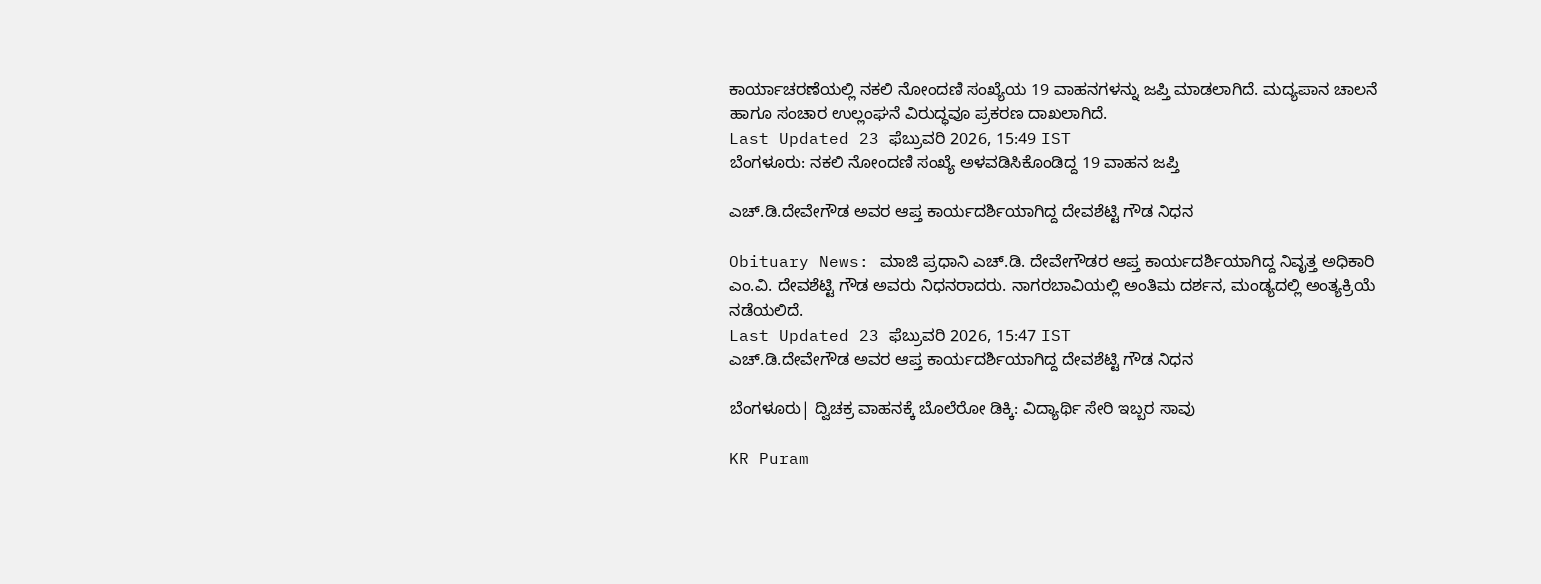ಕಾರ್ಯಾಚರಣೆಯಲ್ಲಿ ನಕಲಿ ನೋಂದಣಿ ಸಂಖ್ಯೆಯ 19 ವಾಹನಗಳನ್ನು ಜಪ್ತಿ ಮಾಡಲಾಗಿದೆ. ಮದ್ಯಪಾನ ಚಾಲನೆ ಹಾಗೂ ಸಂಚಾರ ಉಲ್ಲಂಘನೆ ವಿರುದ್ಧವೂ ಪ್ರಕರಣ ದಾಖಲಾಗಿದೆ.
Last Updated 23 ಫೆಬ್ರುವರಿ 2026, 15:49 IST
ಬೆಂಗಳೂರು: ನಕಲಿ ನೋಂದಣಿ ಸಂಖ್ಯೆ ಅಳವಡಿಸಿಕೊಂಡಿದ್ದ 19 ವಾಹನ ಜಪ್ತಿ

ಎಚ್‌.ಡಿ.ದೇವೇಗೌಡ ಅವರ ಆಪ್ತ ಕಾರ್ಯದರ್ಶಿಯಾಗಿದ್ದ ದೇವಶೆಟ್ಟಿ ಗೌಡ ನಿಧನ

Obituary News: ಮಾಜಿ ಪ್ರಧಾನಿ ಎಚ್.ಡಿ. ದೇವೇಗೌಡರ ಆಪ್ತ ಕಾರ್ಯದರ್ಶಿಯಾಗಿದ್ದ ನಿವೃತ್ತ ಅಧಿಕಾರಿ ಎಂ.ವಿ. ದೇವಶೆಟ್ಟಿ ಗೌಡ ಅವರು ನಿಧನರಾದರು. ನಾಗರಬಾವಿಯಲ್ಲಿ ಅಂತಿಮ ದರ್ಶನ, ಮಂಡ್ಯದಲ್ಲಿ ಅಂತ್ಯಕ್ರಿಯೆ ನಡೆಯಲಿದೆ.
Last Updated 23 ಫೆಬ್ರುವರಿ 2026, 15:47 IST
ಎಚ್‌.ಡಿ.ದೇವೇಗೌಡ ಅವರ ಆಪ್ತ ಕಾರ್ಯದರ್ಶಿಯಾಗಿದ್ದ ದೇವಶೆಟ್ಟಿ ಗೌಡ ನಿಧನ

ಬೆಂಗಳೂರು| ದ್ವಿಚಕ್ರ ವಾಹನಕ್ಕೆ ಬೊಲೆರೋ ಡಿಕ್ಕಿ: ವಿದ್ಯಾರ್ಥಿ ಸೇರಿ ಇಬ್ಬರ ಸಾವು

KR Puram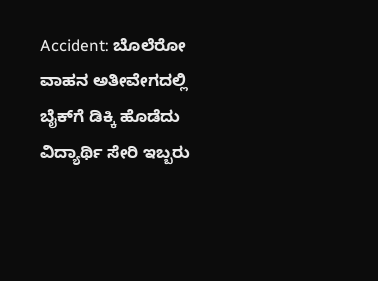Accident: ಬೊಲೆರೋ ವಾಹನ ಅತೀವೇಗದಲ್ಲಿ ಬೈಕ್‌ಗೆ ಡಿಕ್ಕಿ ಹೊಡೆದು ವಿದ್ಯಾರ್ಥಿ ಸೇರಿ ಇಬ್ಬರು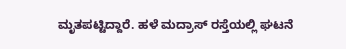ಮೃತಪಟ್ಟಿದ್ದಾರೆ. ಹಳೆ ಮದ್ರಾಸ್ ರಸ್ತೆಯಲ್ಲಿ ಘಟನೆ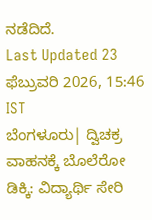ನಡೆದಿದೆ.
Last Updated 23 ಫೆಬ್ರುವರಿ 2026, 15:46 IST
ಬೆಂಗಳೂರು| ದ್ವಿಚಕ್ರ ವಾಹನಕ್ಕೆ ಬೊಲೆರೋ ಡಿಕ್ಕಿ: ವಿದ್ಯಾರ್ಥಿ ಸೇರಿ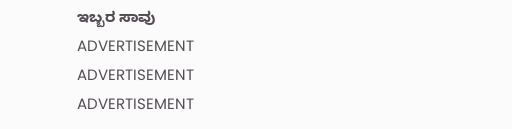ಇಬ್ಬರ ಸಾವು
ADVERTISEMENT
ADVERTISEMENT
ADVERTISEMENT